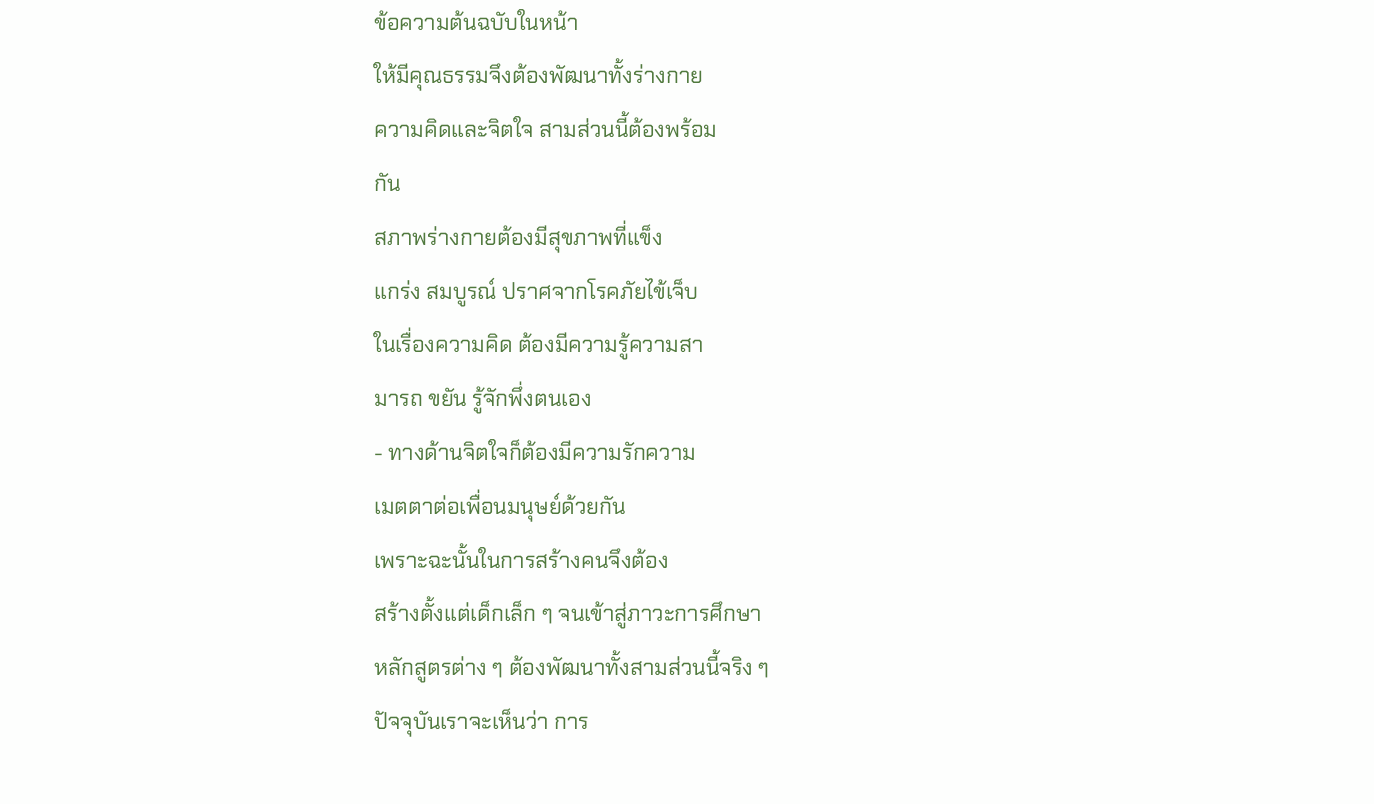ข้อความต้นฉบับในหน้า
ให้มีคุณธรรมจึงต้องพัฒนาทั้งร่างกาย
ความคิดและจิตใจ สามส่วนนี้ต้องพร้อม
กัน
สภาพร่างกายต้องมีสุขภาพที่แข็ง
แกร่ง สมบูรณ์ ปราศจากโรคภัยไข้เจ็บ
ในเรื่องความคิด ต้องมีความรู้ความสา
มารถ ขยัน รู้จักพึ่งตนเอง
- ทางด้านจิตใจก็ต้องมีความรักความ
เมตตาต่อเพื่อนมนุษย์ด้วยกัน
เพราะฉะนั้นในการสร้างคนจึงต้อง
สร้างตั้งแต่เด็กเล็ก ๆ จนเข้าสู่ภาวะการศึกษา
หลักสูตรต่าง ๆ ต้องพัฒนาทั้งสามส่วนนี้จริง ๆ
ปัจจุบันเราจะเห็นว่า การ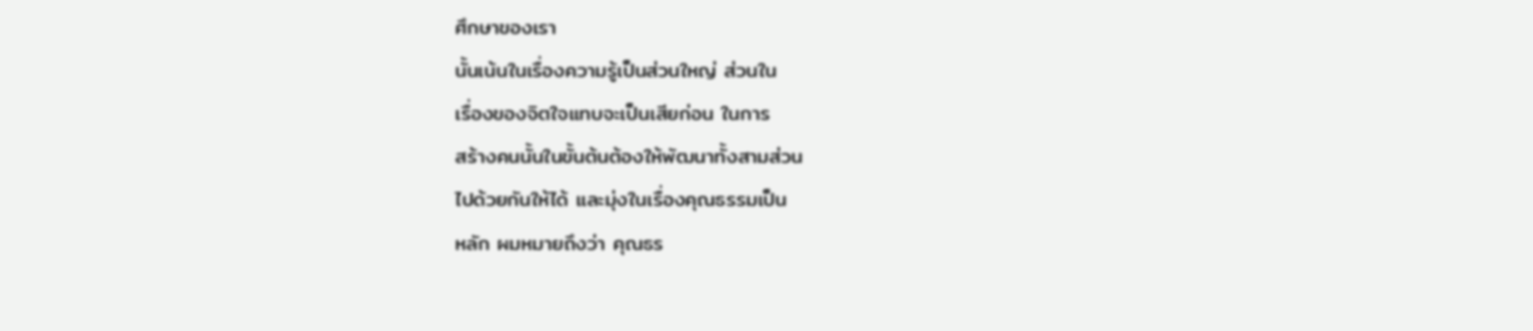ศึกษาของเรา
นั้นเน้นในเรื่องความรู้เป็นส่วนใหญ่ ส่วนใน
เรื่องของจิตใจแทบจะเป็นเสียก่อน ในการ
สร้างคนนั้นในขั้นต้นต้องให้พัฒนาทั้งสามส่วน
ไปด้วยกันให้ได้ และมุ่งในเรื่องคุณธรรมเป็น
หลัก ผมหมายถึงว่า คุณธร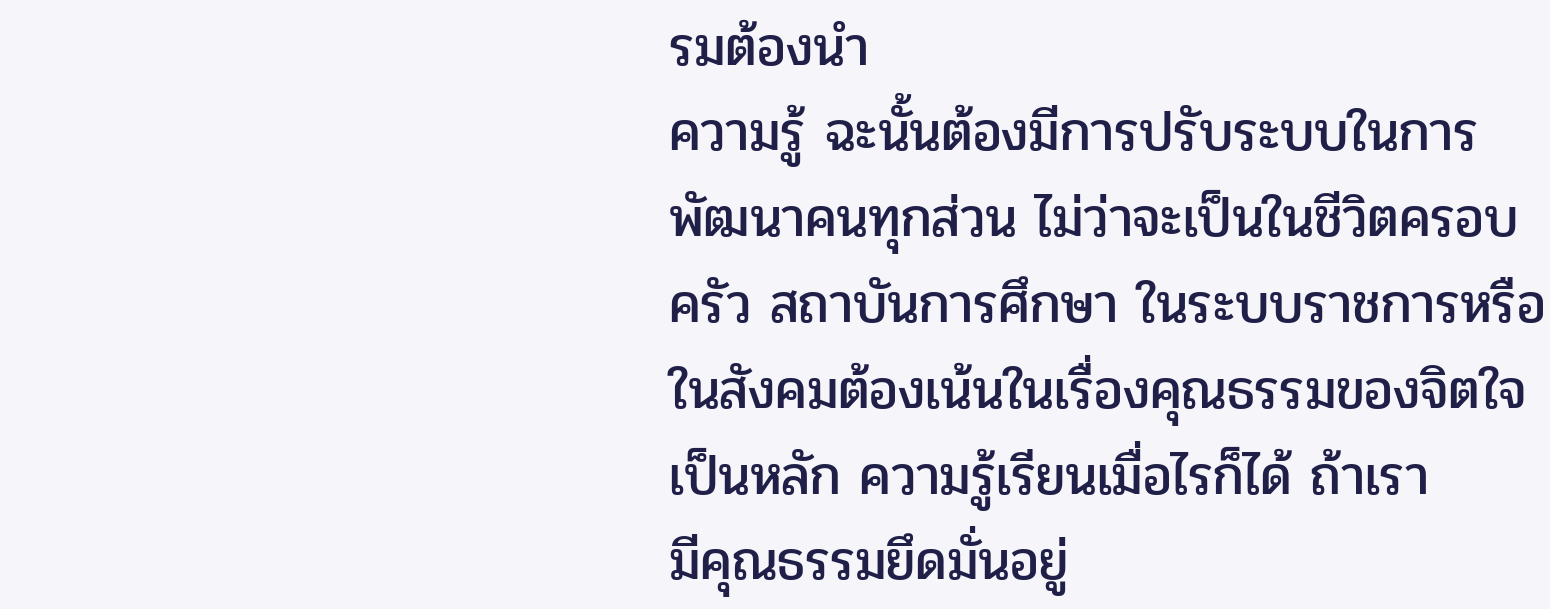รมต้องนำ
ความรู้ ฉะนั้นต้องมีการปรับระบบในการ
พัฒนาคนทุกส่วน ไม่ว่าจะเป็นในชีวิตครอบ
ครัว สถาบันการศึกษา ในระบบราชการหรือ
ในสังคมต้องเน้นในเรื่องคุณธรรมของจิตใจ
เป็นหลัก ความรู้เรียนเมื่อไรก็ได้ ถ้าเรา
มีคุณธรรมยึดมั่นอยู่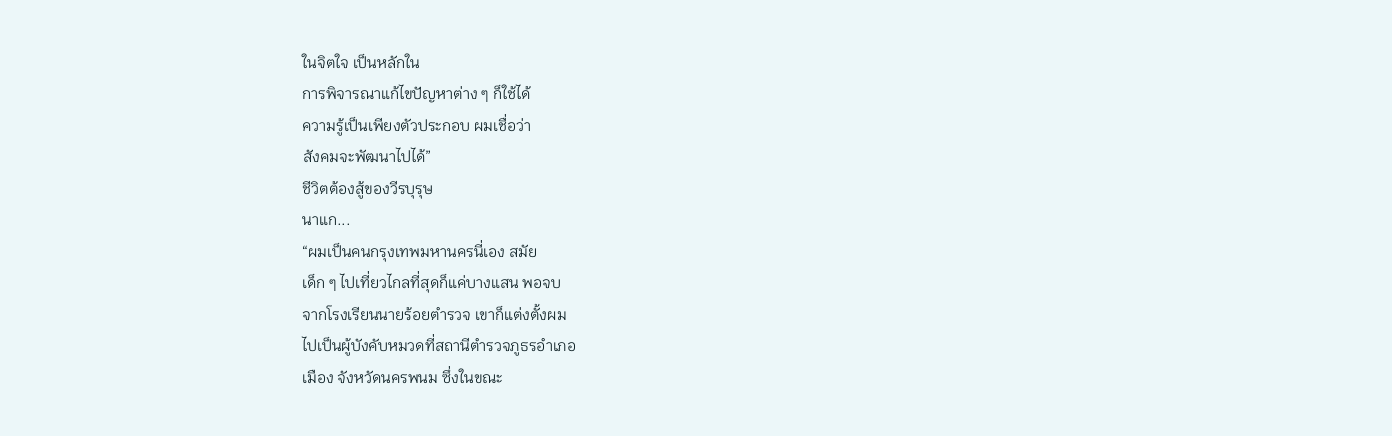ในจิตใจ เป็นหลักใน
การพิจารณาแก้ไขปัญหาต่าง ๆ ก็ใช้ได้
ความรู้เป็นเพียงตัวประกอบ ผมเชื่อว่า
สังคมจะพัฒนาไปได้”
ชีวิตต้องสู้ของวีรบุรุษ
นาแก...
“ผมเป็นคนกรุงเทพมหานครนี่เอง สมัย
เด็ก ๆ ไปเที่ยวไกลที่สุดก็แค่บางแสน พอจบ
จากโรงเรียนนายร้อยตำรวจ เขาก็แต่งตั้งผม
ไปเป็นผู้บังคับหมวดที่สถานีตำรวจภูธรอำเภอ
เมือง จังหวัดนครพนม ซึ่งในขณะ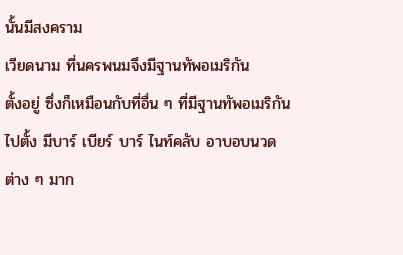นั้นมีสงคราม
เวียดนาม ที่นครพนมจึงมีฐานทัพอเมริกัน
ตั้งอยู่ ซึ่งก็เหมือนกับที่อื่น ๆ ที่มีฐานทัพอเมริกัน
ไปตั้ง มีบาร์ เบียร์ บาร์ ไนท์คลับ อาบอบนวด
ต่าง ๆ มาก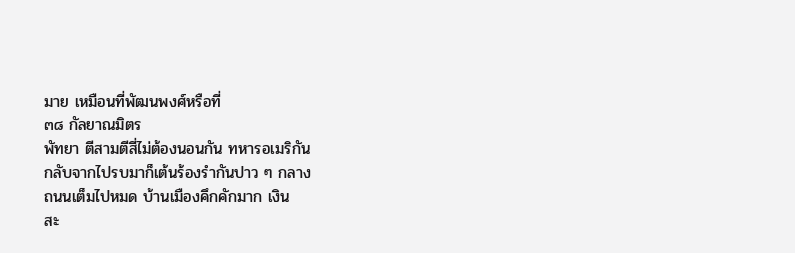มาย เหมือนที่พัฒนพงศ์หรือที่
๓๘ กัลยาณมิตร
พัทยา ตีสามตีสี่ไม่ต้องนอนกัน ทหารอเมริกัน
กลับจากไปรบมาก็เต้นร้องรำกันปาว ๆ กลาง
ถนนเต็มไปหมด บ้านเมืองคึกคักมาก เงิน
สะ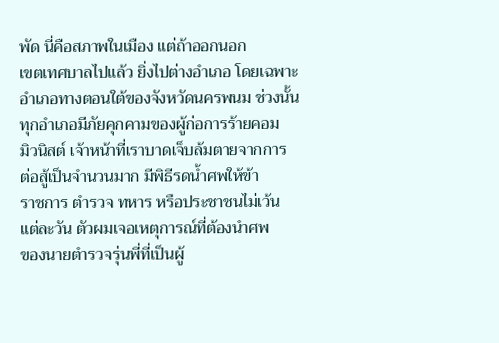พัด นี่คือสภาพในเมือง แต่ถ้าออกนอก
เขตเทศบาลไปแล้ว ยิ่งไปต่างอำเภอ โดยเฉพาะ
อำเภอทางตอนใต้ของจังหวัดนครพนม ช่วงนั้น
ทุกอำเภอมีภัยคุกคามของผู้ก่อการร้ายคอม
มิวนิสต์ เจ้าหน้าที่เราบาดเจ็บล้มตายจากการ
ต่อสู้เป็นจำนวนมาก มีพิธีรดน้ำศพให้ข้า
ราชการ ตำรวจ ทหาร หรือประชาชนไม่เว้น
แต่ละวัน ตัวผมเจอเหตุการณ์ที่ต้องนำศพ
ของนายตำรวจรุ่นพี่ที่เป็นผู้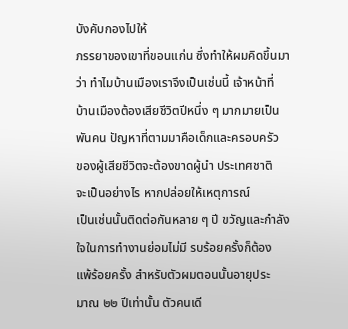บังคับกองไปให้
ภรรยาของเขาที่ขอนแก่น ซึ่งทำให้ผมคิดขึ้นมา
ว่า ทำไมบ้านเมืองเราจึงเป็นเช่นนี้ เจ้าหน้าที่
บ้านเมืองต้องเสียชีวิตปีหนึ่ง ๆ มากมายเป็น
พันคน ปัญหาที่ตามมาคือเด็กและครอบครัว
ของผู้เสียชีวิตจะต้องขาดผู้นำ ประเทศชาติ
จะเป็นอย่างไร หากปล่อยให้เหตุการณ์
เป็นเช่นนั้นติดต่อกันหลาย ๆ ปี ขวัญและกำลัง
ใจในการทำงานย่อมไม่มี รบร้อยครั้งก็ต้อง
แพ้ร้อยครั้ง สำหรับตัวผมตอนนั้นอายุประ
มาณ ๒๒ ปีเท่านั้น ตัวคนเดี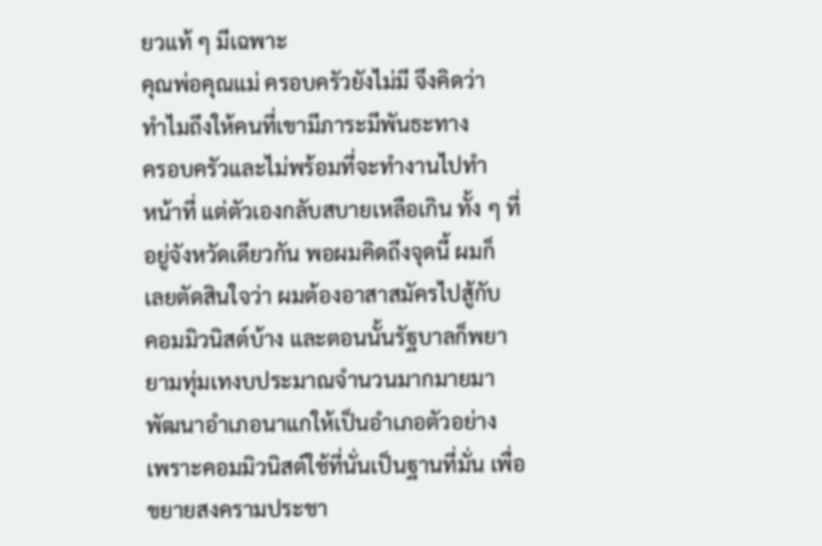ยวแท้ ๆ มีเฉพาะ
คุณพ่อคุณแม่ ครอบครัวยังไม่มี จึงคิดว่า
ทำไมถึงให้คนที่เขามีภาระมีพันธะทาง
ครอบครัวและไม่พร้อมที่จะทำงานไปทำ
หน้าที่ แต่ตัวเองกลับสบายเหลือเกิน ทั้ง ๆ ที่
อยู่จังหวัดเดียวกัน พอผมคิดถึงจุดนี้ ผมก็
เลยตัดสินใจว่า ผมต้องอาสาสมัครไปสู้กับ
คอมมิวนิสต์บ้าง และตอนนั้นรัฐบาลก็พยา
ยามทุ่มเทงบประมาณจำนวนมากมายมา
พัฒนาอำเภอนาแกให้เป็นอำเภอตัวอย่าง
เพราะคอมมิวนิสต์ใช้ที่นั่นเป็นฐานที่มั่น เพื่อ
ขยายสงครามประชา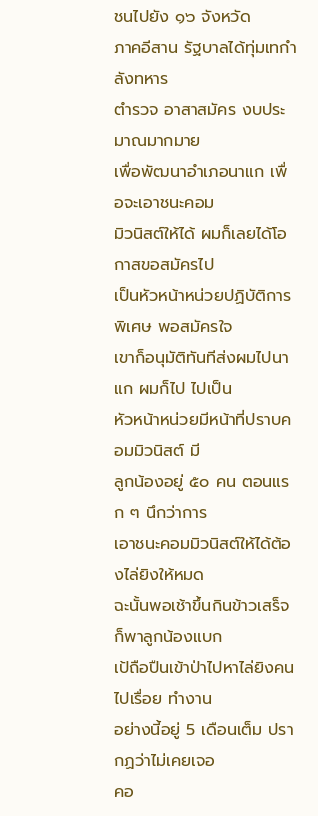ชนไปยัง ๑๖ จังหวัด
ภาคอีสาน รัฐบาลได้ทุ่มเทกำลังทหาร
ตำรวจ อาสาสมัคร งบประมาณมากมาย
เพื่อพัฒนาอำเภอนาแก เพื่อจะเอาชนะคอม
มิวนิสต์ให้ได้ ผมก็เลยได้โอกาสขอสมัครไป
เป็นหัวหน้าหน่วยปฏิบัติการพิเศษ พอสมัครใจ
เขาก็อนุมัติทันทีส่งผมไปนาแก ผมก็ไป ไปเป็น
หัวหน้าหน่วยมีหน้าที่ปราบคอมมิวนิสต์ มี
ลูกน้องอยู่ ๕๐ คน ตอนแรก ๆ นึกว่าการ
เอาชนะคอมมิวนิสต์ให้ได้ต้องไล่ยิงให้หมด
ฉะนั้นพอเช้าขึ้นกินข้าวเสร็จ ก็พาลูกน้องแบก
เป้ถือปืนเข้าป่าไปหาไล่ยิงคนไปเรื่อย ทำงาน
อย่างนี้อยู่ 5 เดือนเต็ม ปรากฏว่าไม่เคยเจอ
คอ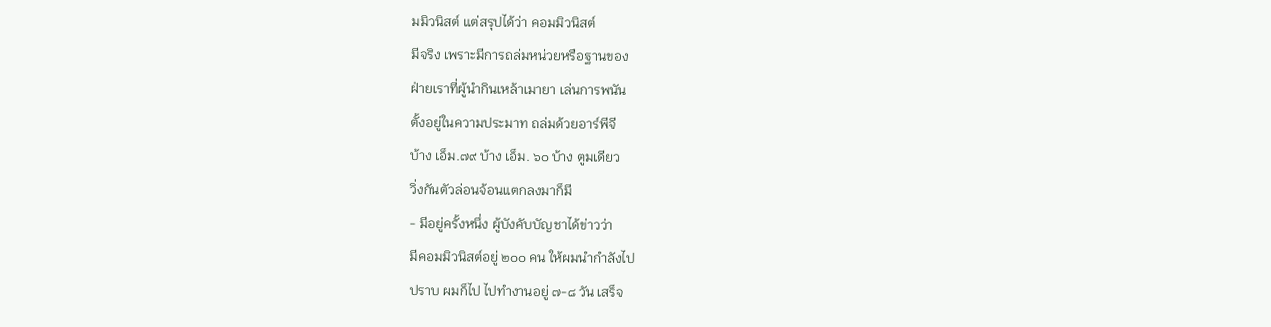มมิวนิสต์ แต่สรุปได้ว่า คอมมิวนิสต์
มีจริง เพราะมีการถล่มหน่วยหรือฐานของ
ฝ่ายเราที่ผู้นำกินเหล้าเมายา เล่นการพนัน
ตั้งอยู่ในความประมาท ถล่มด้วยอาร์พีจี
บ้าง เอ็ม.๗๙ บ้าง เอ็ม. ๖๐ บ้าง ตูมเดียว
วิ่งกันตัวล่อนจ้อนแตกลงมาก็มี
- มีอยู่ครั้งหนึ่ง ผู้บังคับบัญชาได้ข่าวว่า
มีคอมมิวนิสต์อยู่ ๒๐๐ คน ให้ผมนำกำลังไป
ปราบ ผมก็ไป ไปทำงานอยู่ ๗-๘ วัน เสร็จ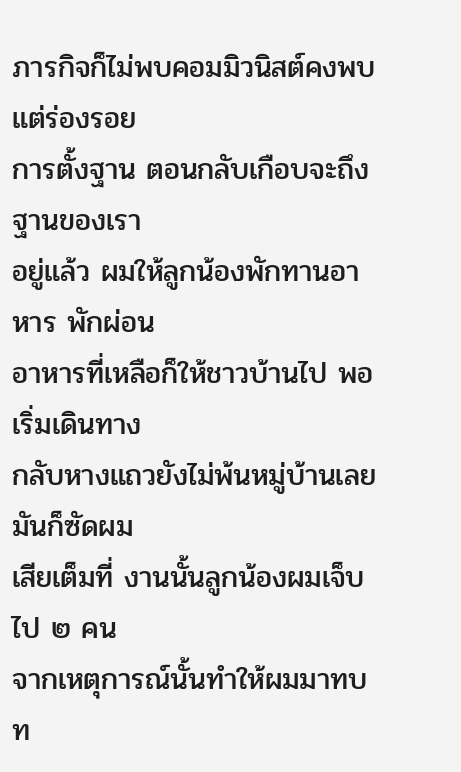ภารกิจก็ไม่พบคอมมิวนิสต์คงพบแต่ร่องรอย
การตั้งฐาน ตอนกลับเกือบจะถึงฐานของเรา
อยู่แล้ว ผมให้ลูกน้องพักทานอาหาร พักผ่อน
อาหารที่เหลือก็ให้ชาวบ้านไป พอเริ่มเดินทาง
กลับหางแถวยังไม่พ้นหมู่บ้านเลย มันก็ซัดผม
เสียเต็มที่ งานนั้นลูกน้องผมเจ็บไป ๒ คน
จากเหตุการณ์นั้นทำให้ผมมาทบท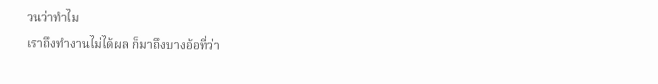วนว่าทำไม
เราถึงทำงานไม่ได้ผล ก็มาถึงบางอ้อที่ว่า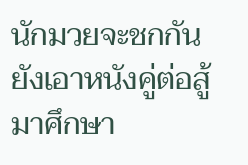นักมวยจะชกกัน ยังเอาหนังคู่ต่อสู้มาศึกษา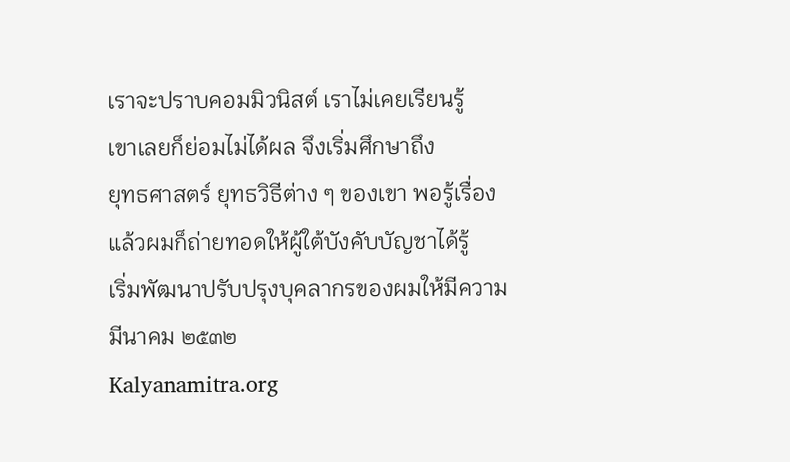เราจะปราบคอมมิวนิสต์ เราไม่เคยเรียนรู้
เขาเลยก็ย่อมไม่ได้ผล จึงเริ่มศึกษาถึง
ยุทธศาสตร์ ยุทธวิธีต่าง ๆ ของเขา พอรู้เรื่อง
แล้วผมก็ถ่ายทอดให้ผู้ใต้บังคับบัญชาได้รู้
เริ่มพัฒนาปรับปรุงบุคลากรของผมให้มีความ
มีนาคม ๒๕๓๒
Kalyanamitra.org